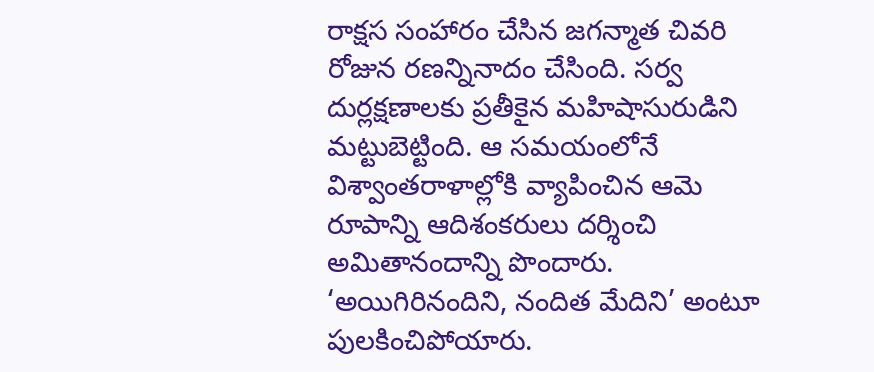రాక్షస సంహారం చేసిన జగన్మాత చివరి రోజున రణన్నినాదం చేసింది. సర్వ దుర్లక్షణాలకు ప్రతీకైన మహిషాసురుడిని మట్టుబెట్టింది. ఆ సమయంలోనే విశ్వాంతరాళాల్లోకి వ్యాపించిన ఆమె రూపాన్ని ఆదిశంకరులు దర్శించి అమితానందాన్ని పొందారు.
‘అయిగిరినందిని, నందిత మేదిని’ అంటూ పులకించిపోయారు.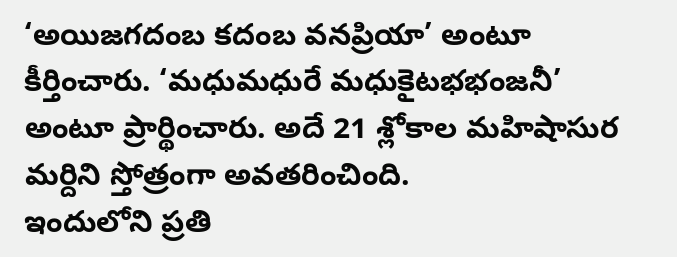‘అయిజగదంబ కదంబ వనప్రియా’ అంటూ కీర్తించారు. ‘మధుమధురే మధుకైటభభంజనీ’ అంటూ ప్రార్థించారు. అదే 21 శ్లోకాల మహిషాసుర మర్దిని స్తోత్రంగా అవతరించింది.
ఇందులోని ప్రతి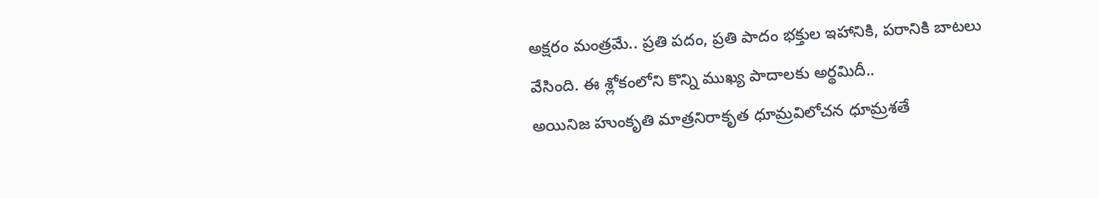అక్షరం మంత్రమే.. ప్రతి పదం, ప్రతి పాదం భక్తుల ఇహానికి, పరానికి బాటలు వేసింది. ఈ శ్లోకంలోని కొన్ని ముఖ్య పాదాలకు అర్థమిదీ..
అయినిజ హుంకృతి మాత్రనిరాకృత ధూమ్రవిలోచన ధూమ్రశతే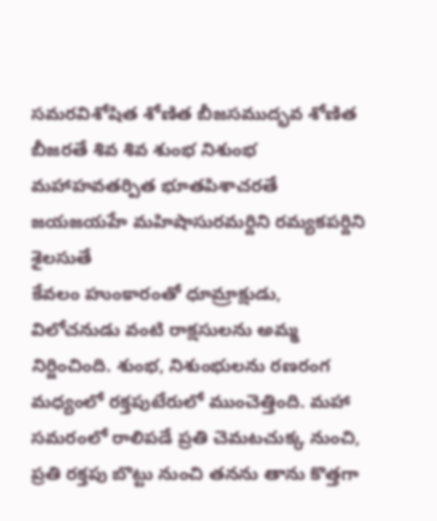సమరవిశోషిత శోణిత బీజసముద్భవ శోణిత బీజరతే శివ శివ శుంభ నిశుంభ మహాహవతర్పిత భూతపిశాచరతే
జయజయహే మహిషాసురమర్దిని రమ్యకపర్దిని శైలసుతే
కేవలం హుంకారంతో ధూమ్రాక్షుడు, విలోచనుడు వంటి రాక్షసులను అమ్మ నిర్జించింది. శుంభ, నిశుంభులను రణరంగ మధ్యంలో రక్తపుటేరులో ముంచెత్తింది. మహా సమరంలో రాలిపడే ప్రతి చెమటచుక్క నుంచి, ప్రతి రక్తపు బొట్టు నుంచి తనను తాను కొత్తగా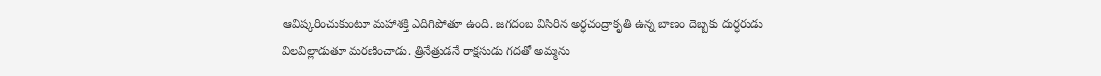ఆవిష్కరించుకుంటూ మహాశక్తి ఎదిగిపోతూ ఉంది. జగదంబ విసిరిన అర్ధచంద్రాకృతి ఉన్న బాణం దెబ్బకు దుర్ధరుడు విలవిల్లాడుతూ మరణించాడు. త్రినేత్రుడనే రాక్షసుడు గదతో అమ్మను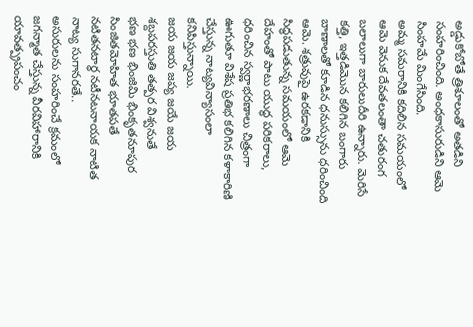అడ్డుకోబోతే త్రిశూలంతో అతడిని సంహరించింది. అంధకాసురుడిని ఆమె సింహమే మింగేసింది.
అమ్మ సమరానికి కదిలిన సమయంలో ఆమె వెనుక దేవతలంతా చతురంగ బలాలుగా బారులుదీరి ఉన్నారు. మెరిసే కత్తి, ఇత్తడిమొన కలిగిన బంగారు బాణాలతో కూడిన ధనుస్సును ధరించింది ఆమె. శత్రువుపై ఉరకడానికి సిద్ధపడుతున్న సమయంలో ఆమె దేహంతో పాటు యుద్ధ పరికరాలు, ధరించిన స్వర్ణాభరణాలు చిత్రంగా ఊగుతూ విశేష ప్రతిభ కలిగిన కళాకారిణి చేస్తున్న నాట్యవిన్యాసంలా కనిపిస్తున్నాయి.
జయ జయ జప్య జయే జయ శబ్దపరస్తుతి తత్పర విశ్వనుతే
భణ భణ భింజిమి భింకృతనూపుర సింజితమోహిత భూతపతే
నటితనటార్ధ నటీనటనాయక నాటిత నాట్య సుగానరతే..
అసురులను సంహరించే క్రమంలో జగన్మాత చేస్తున్న వీరవిహారానికి యావత్ప్రపంచం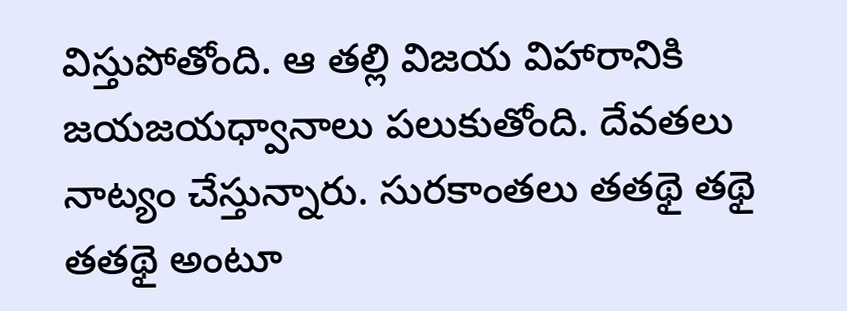విస్తుపోతోంది. ఆ తల్లి విజయ విహారానికి జయజయధ్వానాలు పలుకుతోంది. దేవతలు నాట్యం చేస్తున్నారు. సురకాంతలు తతథై తథై తతథై అంటూ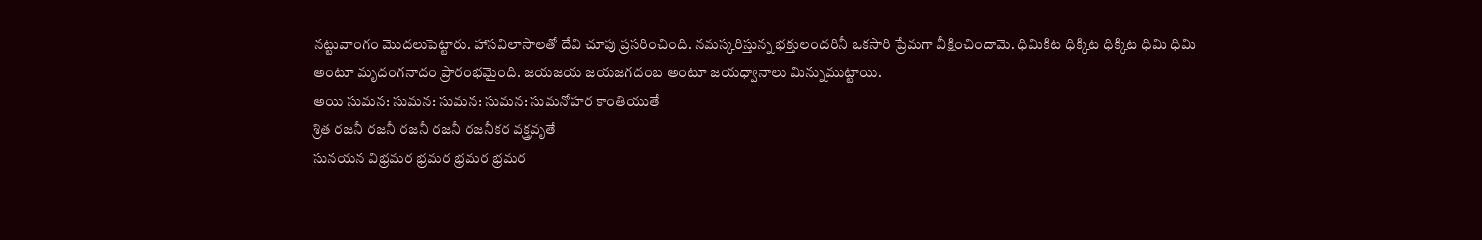నట్టువాంగం మొదలుపెట్టారు. హాసవిలాసాలతో దేవి చూపు ప్రసరించింది. నమస్కరిస్తున్న భక్తులందరినీ ఒకసారి ప్రేమగా వీక్షించిందామె. ధిమికిట ధిక్కిట ధిక్కిట ధిమి ధిమి అంటూ మృదంగనాదం ప్రారంభమైంది. జయజయ జయజగదంబ అంటూ జయధ్వానాలు మిన్నుముట్టాయి.
అయి సుమన: సుమన: సుమన: సుమన: సుమనోహర కాంతియుతే
శ్రిత రజనీ రజనీ రజనీ రజనీ రజనీకర వక్త్రవృతే
సునయన విభ్రమర భ్రమర భ్రమర భ్రమర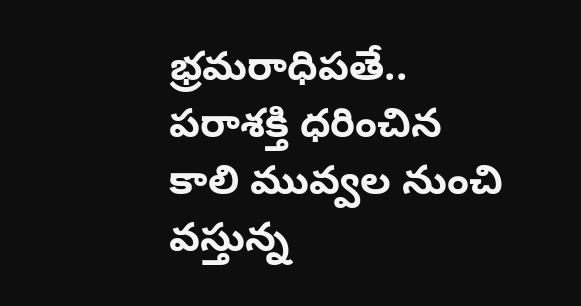భ్రమరాధిపతే..
పరాశక్తి ధరించిన కాలి మువ్వల నుంచి వస్తున్న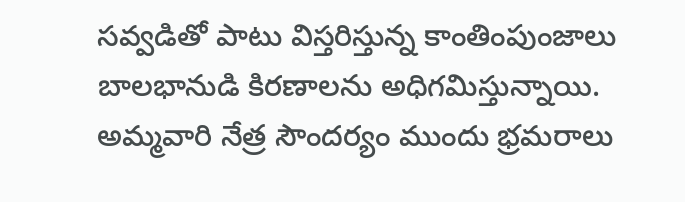సవ్వడితో పాటు విస్తరిస్తున్న కాంతింపుంజాలు బాలభానుడి కిరణాలను అధిగమిస్తున్నాయి. అమ్మవారి నేత్ర సౌందర్యం ముందు భ్రమరాలు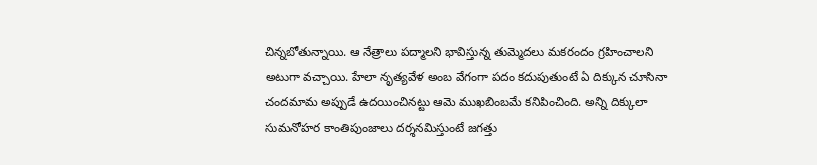చిన్నబోతున్నాయి. ఆ నేత్రాలు పద్మాలని భావిస్తున్న తుమ్మెదలు మకరందం గ్రహించాలని అటుగా వచ్చాయి. హేలా నృత్యవేళ అంబ వేగంగా పదం కదుపుతుంటే ఏ దిక్కున చూసినా చందమామ అప్పుడే ఉదయించినట్టు ఆమె ముఖబింబమే కనిపించింది. అన్ని దిక్కులా సుమనోహర కాంతిపుంజాలు దర్శనమిస్తుంటే జగత్తు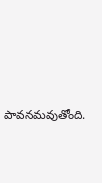పావనమవుతోంది.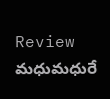Review మధుమధురే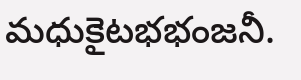మధుకైటభభంజనీ.